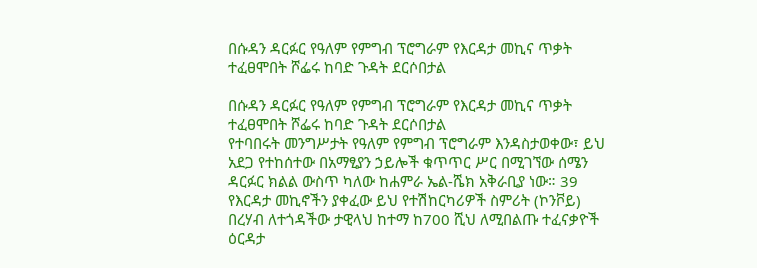በሱዳን ዳርፉር የዓለም የምግብ ፕሮግራም የእርዳታ መኪና ጥቃት ተፈፀሞበት ሾፌሩ ከባድ ጉዳት ደርሶበታል

በሱዳን ዳርፉር የዓለም የምግብ ፕሮግራም የእርዳታ መኪና ጥቃት ተፈፀሞበት ሾፌሩ ከባድ ጉዳት ደርሶበታል
የተባበሩት መንግሥታት የዓለም የምግብ ፕሮግራም እንዳስታወቀው፣ ይህ አደጋ የተከሰተው በአማፂያን ኃይሎች ቁጥጥር ሥር በሚገኘው ሰሜን ዳርፉር ክልል ውስጥ ካለው ከሐምራ ኤል-ሼክ አቅራቢያ ነው። 39 የእርዳታ መኪኖችን ያቀፈው ይህ የተሽከርካሪዎች ስምሪት (ኮንቮይ) በረሃብ ለተጎዳችው ታዊላህ ከተማ ከ700 ሺህ ለሚበልጡ ተፈናቃዮች ዕርዳታ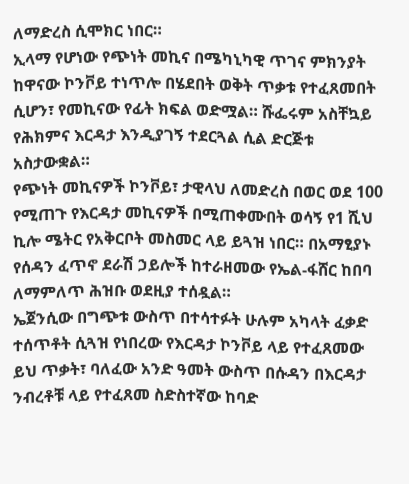ለማድረስ ሲሞክር ነበር።
ኢላማ የሆነው የጭነት መኪና በሜካኒካዊ ጥገና ምክንያት ከዋናው ኮንቮይ ተነጥሎ በሄደበት ወቅት ጥቃቱ የተፈጸመበት ሲሆን፣ የመኪናው የፊት ክፍል ወድሟል። ሹፌሩም አስቸኳይ የሕክምና እርዳታ እንዲያገኝ ተደርጓል ሲል ድርጅቱ አስታውቋል።
የጭነት መኪናዎች ኮንቮይ፣ ታዊላህ ለመድረስ በወር ወደ 100 የሚጠጉ የእርዳታ መኪናዎች በሚጠቀሙበት ወሳኝ የ1 ሺህ ኪሎ ሜትር የአቅርቦት መስመር ላይ ይጓዝ ነበር። በአማፂያኑ የሰዳን ፈጥኖ ደራሽ ኃይሎች ከተራዘመው የኤል-ፋሸር ከበባ ለማምለጥ ሕዝቡ ወደዚያ ተሰዷል።
ኤጀንሲው በግጭቱ ውስጥ በተሳተፉት ሁሉም አካላት ፈቃድ ተሰጥቶት ሲጓዝ የነበረው የእርዳታ ኮንቮይ ላይ የተፈጸመው ይህ ጥቃት፣ ባለፈው አንድ ዓመት ውስጥ በሱዳን በእርዳታ ንብረቶቹ ላይ የተፈጸመ ስድስተኛው ከባድ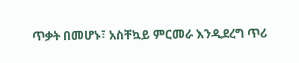ጥቃት በመሆኑ፣ አስቸኳይ ምርመራ እንዲደረግ ጥሪ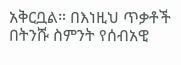አቅርቧል። በእነዚህ ጥቃቶች በትንሹ ስምንት የሰብአዊ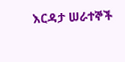እርዳታ ሠራተኞች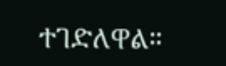ተገድለዋል።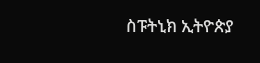ስፑትኒክ ኢትዮጵያ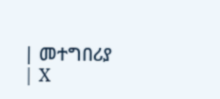| መተግበሪያ | X